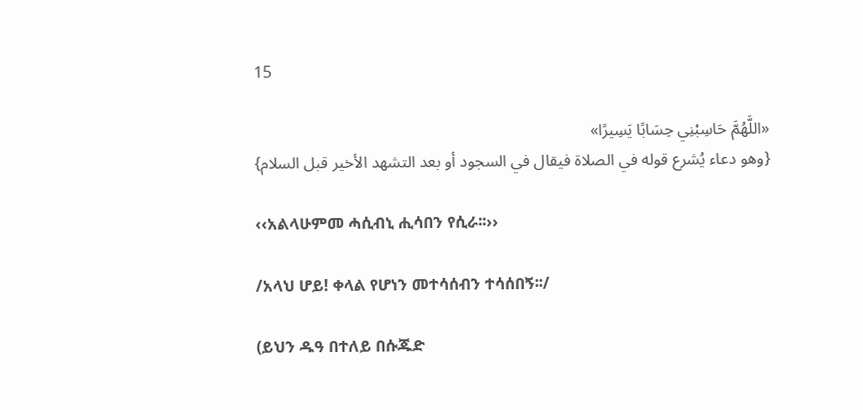15

«اللَّهُمَّ حَاسِبْنِي حِسَابًا يَسِيرًا»
{وهو دعاء يُشرع قوله في الصلاة فيقال في السجود أو بعد التشهد الأخير قبل السلام}

‹‹አልላሁምመ ሓሲብኒ ሒሳበን የሲራ፡፡››

/አላህ ሆይ! ቀላል የሆነን መተሳሰብን ተሳሰበኝ፡፡/

(ይህን ዱዓ በተለይ በሱጁድ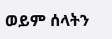ወይም ሰላትን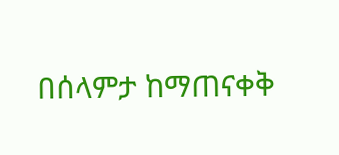በሰላምታ ከማጠናቀቅ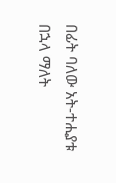በፊት ባለው አት-ተሒያቱ በኋላ ማለት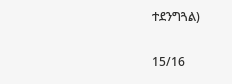ተደንግጓል)

15/16